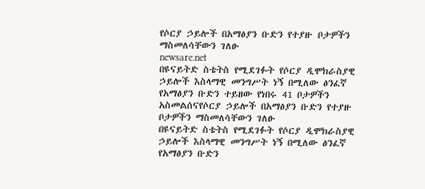የሶርያ ኃይሎች በአማፅያን ቡድን የተያዙ ቦታዎችን ማስመለሳቸውን ገለፁ
newsare.net
በዩናይትድ ስቴትስ የሚደገፉት የሶርያ ዲሞክራስያዊ ኃይሎች እስላማዊ መንግሥት ነኝ በሚለው ፅንፈኛ የአማፅያን ቡድን ተይዘው የነበሩ 41 ቦታዎችን አስመልሰናየሶርያ ኃይሎች በአማፅያን ቡድን የተያዙ ቦታዎችን ማስመለሳቸውን ገለፁ
በዩናይትድ ስቴትስ የሚደገፉት የሶርያ ዲሞክራስያዊ ኃይሎች እስላማዊ መንግሥት ነኝ በሚለው ፅንፈኛ የአማፅያን ቡድን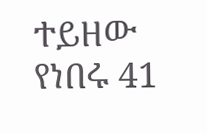ተይዘው የነበሩ 41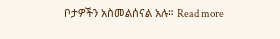ቦታዎችን አስመልሰናል አሉ። Read more